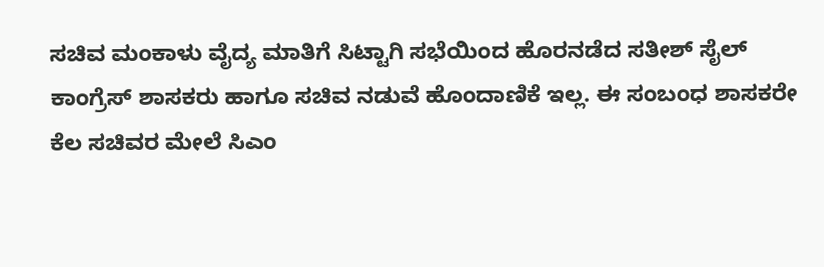ಸಚಿವ ಮಂಕಾಳು ವೈದ್ಯ ಮಾತಿಗೆ ಸಿಟ್ಟಾಗಿ ಸಭೆಯಿಂದ ಹೊರನಡೆದ ಸತೀಶ್ ಸೈಲ್
ಕಾಂಗ್ರೆಸ್ ಶಾಸಕರು ಹಾಗೂ ಸಚಿವ ನಡುವೆ ಹೊಂದಾಣಿಕೆ ಇಲ್ಲ. ಈ ಸಂಬಂಧ ಶಾಸಕರೇ ಕೆಲ ಸಚಿವರ ಮೇಲೆ ಸಿಎಂ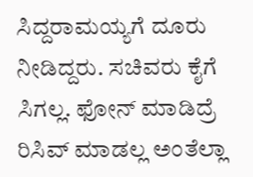ಸಿದ್ದರಾಮಯ್ಯಗೆ ದೂರು ನೀಡಿದ್ದರು. ಸಚಿವರು ಕೈಗೆ ಸಿಗಲ್ಲ. ಫೋನ್ ಮಾಡಿದ್ರೆ ರಿಸಿವ್ ಮಾಡಲ್ಲ ಅಂತೆಲ್ಲಾ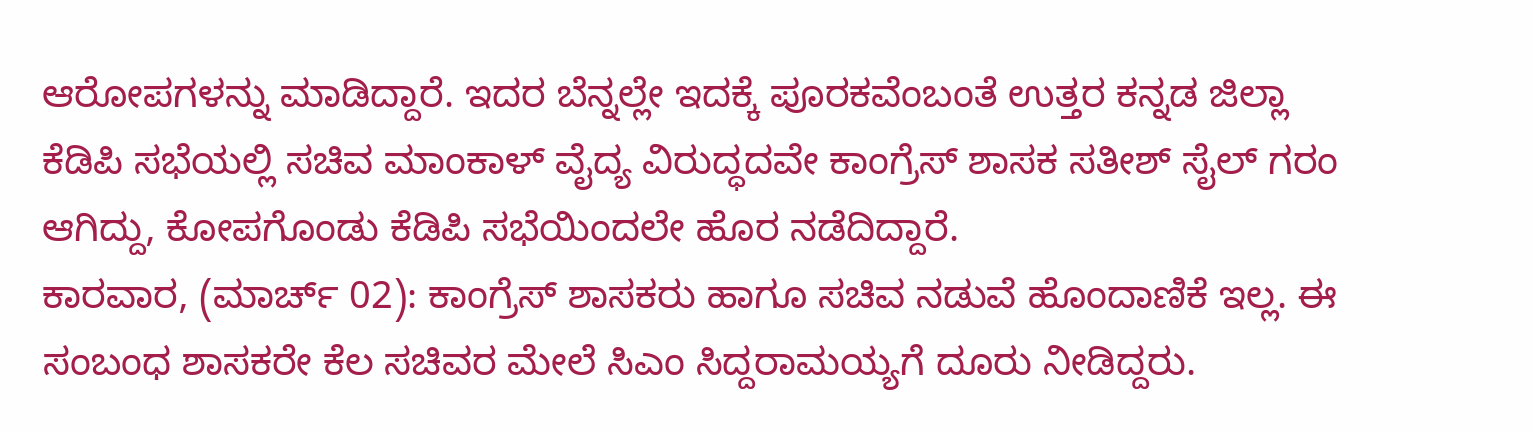ಆರೋಪಗಳನ್ನು ಮಾಡಿದ್ದಾರೆ. ಇದರ ಬೆನ್ನಲ್ಲೇ ಇದಕ್ಕೆ ಪೂರಕವೆಂಬಂತೆ ಉತ್ತರ ಕನ್ನಡ ಜಿಲ್ಲಾ ಕೆಡಿಪಿ ಸಭೆಯಲ್ಲಿ ಸಚಿವ ಮಾಂಕಾಳ್ ವೈದ್ಯ ವಿರುದ್ಧದವೇ ಕಾಂಗ್ರೆಸ್ ಶಾಸಕ ಸತೀಶ್ ಸೈಲ್ ಗರಂ ಆಗಿದ್ದು, ಕೋಪಗೊಂಡು ಕೆಡಿಪಿ ಸಭೆಯಿಂದಲೇ ಹೊರ ನಡೆದಿದ್ದಾರೆ.
ಕಾರವಾರ, (ಮಾರ್ಚ್ 02): ಕಾಂಗ್ರೆಸ್ ಶಾಸಕರು ಹಾಗೂ ಸಚಿವ ನಡುವೆ ಹೊಂದಾಣಿಕೆ ಇಲ್ಲ. ಈ ಸಂಬಂಧ ಶಾಸಕರೇ ಕೆಲ ಸಚಿವರ ಮೇಲೆ ಸಿಎಂ ಸಿದ್ದರಾಮಯ್ಯಗೆ ದೂರು ನೀಡಿದ್ದರು.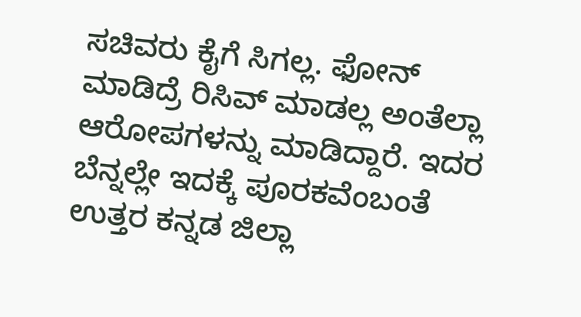ಸಚಿವರು ಕೈಗೆ ಸಿಗಲ್ಲ. ಫೋನ್ ಮಾಡಿದ್ರೆ ರಿಸಿವ್ ಮಾಡಲ್ಲ ಅಂತೆಲ್ಲಾ ಆರೋಪಗಳನ್ನು ಮಾಡಿದ್ದಾರೆ. ಇದರ ಬೆನ್ನಲ್ಲೇ ಇದಕ್ಕೆ ಪೂರಕವೆಂಬಂತೆ ಉತ್ತರ ಕನ್ನಡ ಜಿಲ್ಲಾ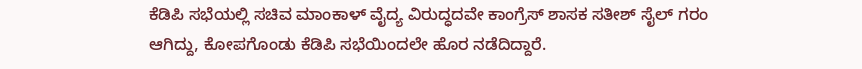ಕೆಡಿಪಿ ಸಭೆಯಲ್ಲಿ ಸಚಿವ ಮಾಂಕಾಳ್ ವೈದ್ಯ ವಿರುದ್ಧದವೇ ಕಾಂಗ್ರೆಸ್ ಶಾಸಕ ಸತೀಶ್ ಸೈಲ್ ಗರಂ ಆಗಿದ್ದು, ಕೋಪಗೊಂಡು ಕೆಡಿಪಿ ಸಭೆಯಿಂದಲೇ ಹೊರ ನಡೆದಿದ್ದಾರೆ.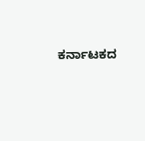ಕರ್ನಾಟಕದ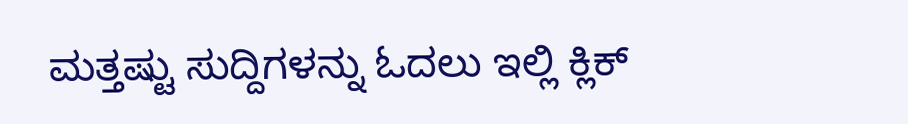ಮತ್ತಷ್ಟು ಸುದ್ದಿಗಳನ್ನು ಓದಲು ಇಲ್ಲಿ ಕ್ಲಿಕ್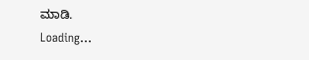ಮಾಡಿ.
Loading...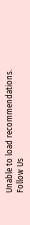Unable to load recommendations.
Follow Us